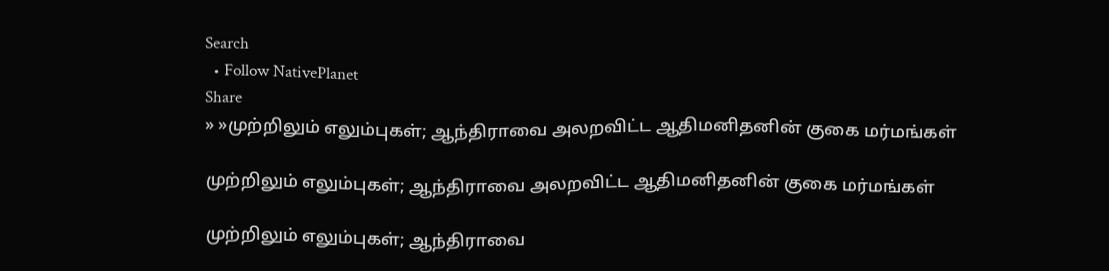Search
  • Follow NativePlanet
Share
» »முற்றிலும் எலும்புகள்; ஆந்திராவை அலறவிட்ட ஆதிமனிதனின் குகை மர்மங்கள்

முற்றிலும் எலும்புகள்; ஆந்திராவை அலறவிட்ட ஆதிமனிதனின் குகை மர்மங்கள்

முற்றிலும் எலும்புகள்; ஆந்திராவை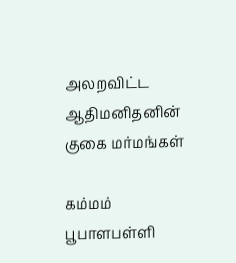அலறவிட்ட ஆதிமனிதனின் குகை மர்மங்கள்

கம்மம் பூபாளபள்ளி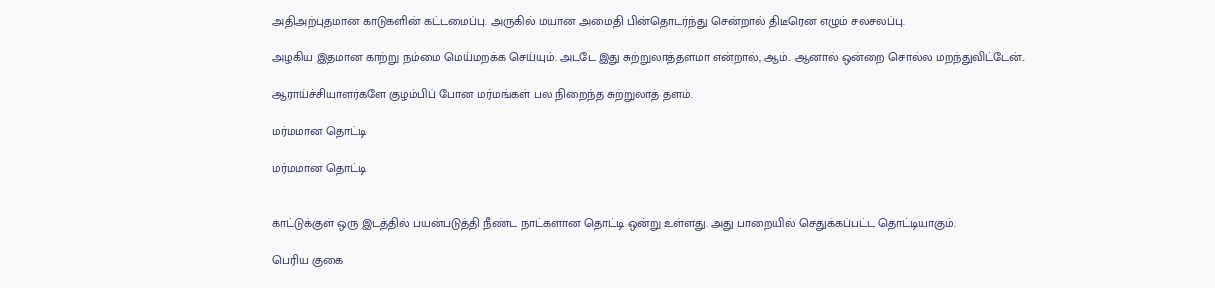அதிஅற்புதமான காடுகளின் கட்டமைப்பு. அருகில் மயான அமைதி பின்தொடர்ந்து சென்றால் திடீரென எழும் சலசலப்பு.

அழகிய இதமான காற்று நம்மை மெய்மறக்க செய்யும். அடடே இது சுற்றுலாத்தளமா என்றால், ஆம்.. ஆனால் ஒன்றை சொல்ல மறந்துவிட்டேன்..

ஆராய்ச்சியாளர்களே குழம்பிப் போன மர்மங்கள் பல நிறைந்த சுற்றுலாத் தளம்.

மர்மமான தொட்டி

மர்மமான தொட்டி


காட்டுக்குள் ஒரு இடத்தில் பயன்படுத்தி நீண்ட நாட்களான தொட்டி ஒன்று உள்ளது. அது பாறையில் செதுக்கப்பட்ட தொட்டியாகும்.

பெரிய குகை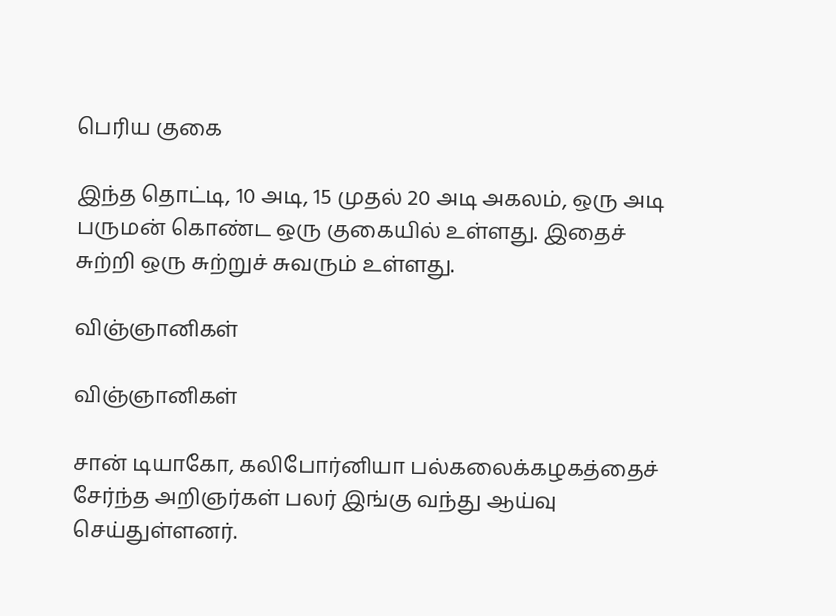பெரிய குகை

இந்த தொட்டி, 10 அடி, 15 முதல் 20 அடி அகலம், ஒரு அடி பருமன் கொண்ட ஒரு குகையில் உள்ளது. இதைச் சுற்றி ஒரு சுற்றுச் சுவரும் உள்ளது.

விஞ்ஞானிகள்

விஞ்ஞானிகள்

சான் டியாகோ, கலிபோர்னியா பல்கலைக்கழகத்தைச் சேர்ந்த அறிஞர்கள் பலர் இங்கு வந்து ஆய்வு செய்துள்ளனர்.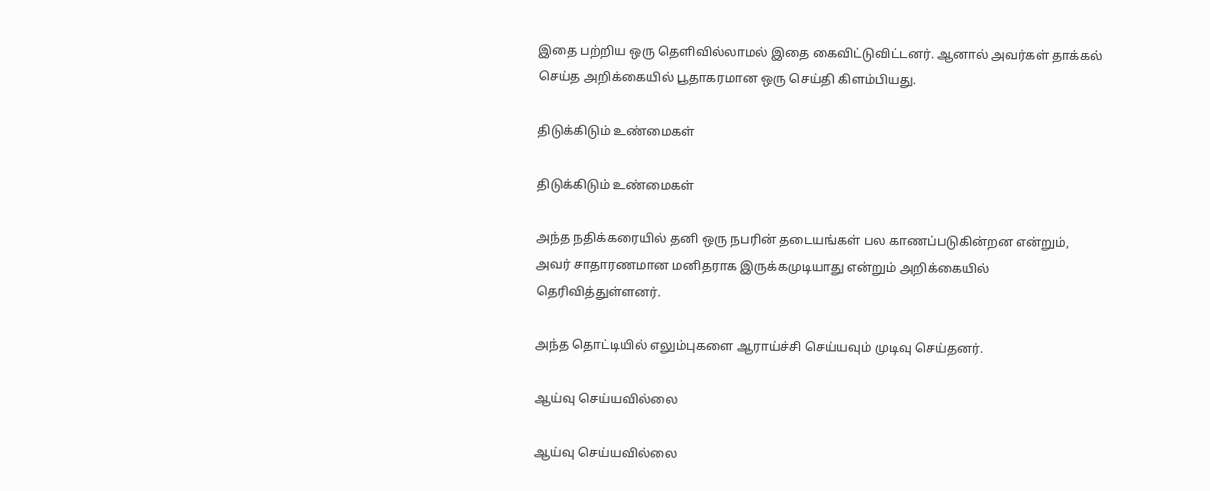இதை பற்றிய ஒரு தெளிவில்லாமல் இதை கைவிட்டுவிட்டனர். ஆனால் அவர்கள் தாக்கல் செய்த அறிக்கையில் பூதாகரமான ஒரு செய்தி கிளம்பியது.

திடுக்கிடும் உண்மைகள்

திடுக்கிடும் உண்மைகள்

அந்த நதிக்கரையில் தனி ஒரு நபரின் தடையங்கள் பல காணப்படுகின்றன என்றும், அவர் சாதாரணமான மனிதராக இருக்கமுடியாது என்றும் அறிக்கையில் தெரிவித்துள்ளனர்.

அந்த தொட்டியில் எலும்புகளை ஆராய்ச்சி செய்யவும் முடிவு செய்தனர்.

ஆய்வு செய்யவில்லை

ஆய்வு செய்யவில்லை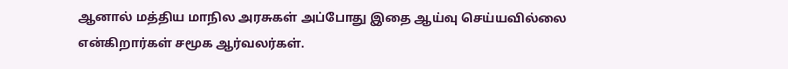ஆனால் மத்திய மாநில அரசுகள் அப்போது இதை ஆய்வு செய்யவில்லை என்கிறார்கள் சமூக ஆர்வலர்கள்.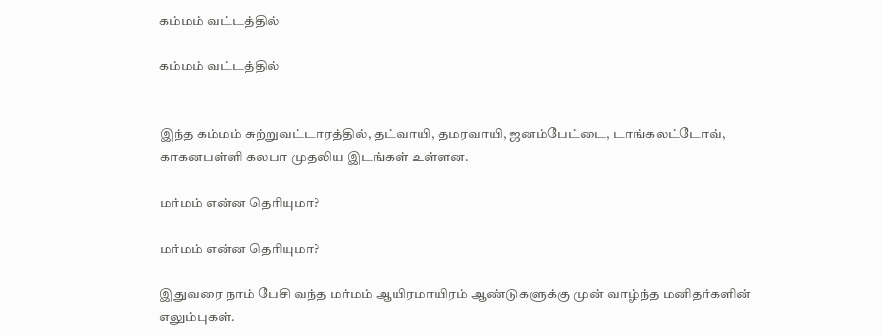கம்மம் வட்டத்தில்

கம்மம் வட்டத்தில்


இந்த கம்மம் சுற்றுவட்டாரத்தில், தட்வாயி, தமரவாயி, ஜனம்பேட்டை, டாங்கலட்டோவ், காகனபள்ளி கலபா முதலிய இடங்கள் உள்ளன.

மர்மம் என்ன தெரியுமா?

மர்மம் என்ன தெரியுமா?

இதுவரை நாம் பேசி வந்த மர்மம் ஆயிரமாயிரம் ஆண்டுகளுக்கு முன் வாழ்ந்த மனிதர்களின் எலும்புகள்.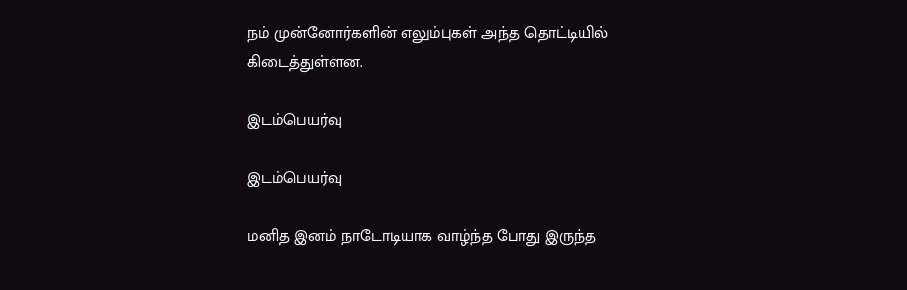நம் முன்னோர்களின் எலும்புகள் அந்த தொட்டியில் கிடைத்துள்ளன.

இடம்பெயர்வு

இடம்பெயர்வு

மனித இனம் நாடோடியாக வாழ்ந்த போது இருந்த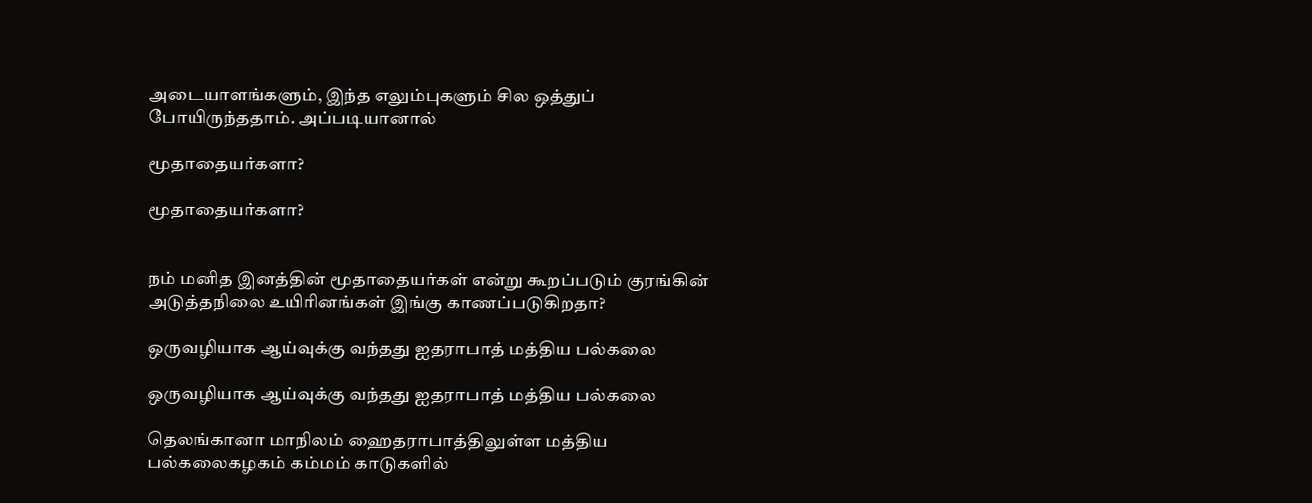அடையாளங்களும், இந்த எலும்புகளும் சில ஒத்துப் போயிருந்ததாம். அப்படியானால்

மூதாதையர்களா?

மூதாதையர்களா?


நம் மனித இனத்தின் மூதாதையர்கள் என்று கூறப்படும் குரங்கின் அடுத்தநிலை உயிரினங்கள் இங்கு காணப்படுகிறதா?

ஒருவழியாக ஆய்வுக்கு வந்தது ஐதராபாத் மத்திய பல்கலை

ஒருவழியாக ஆய்வுக்கு வந்தது ஐதராபாத் மத்திய பல்கலை

தெலங்கானா மாநிலம் ஹைதராபாத்திலுள்ள மத்திய பல்கலைகழகம் கம்மம் காடுகளில்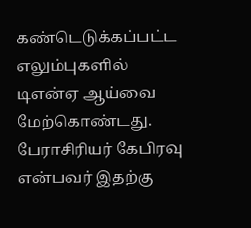கண்டெடுக்கப்பட்ட எலும்புகளில் டிஎன்ஏ ஆய்வை மேற்கொண்டது. பேராசிரியர் கேபிரவு என்பவர் இதற்கு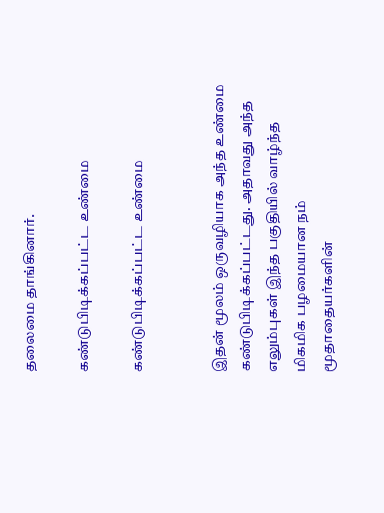தலைமை தாங்கினார்.

கண்டுபிடிக்கப்பட்ட உண்மை

கண்டுபிடிக்கப்பட்ட உண்மை


இதன் மூலம் ஒருவழியாக அந்த உண்மை கண்டுபிடிக்கப்பட்டது. அதாவது அந்த எலும்புகள் இந்த பகுதியில் வாழ்ந்த மிகமிக பழமையான நம் மூதாதையர்களின்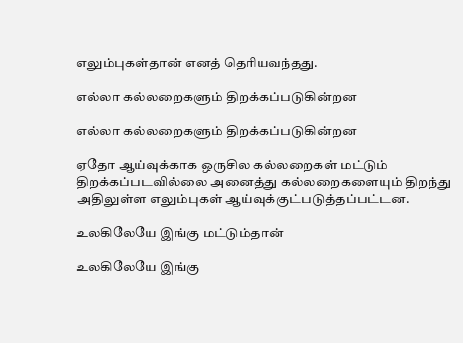எலும்புகள்தான் எனத் தெரியவந்தது.

எல்லா கல்லறைகளும் திறக்கப்படுகின்றன

எல்லா கல்லறைகளும் திறக்கப்படுகின்றன

ஏதோ ஆய்வுக்காக ஒருசில கல்லறைகள் மட்டும் திறக்கப்படவில்லை அனைத்து கல்லறைகளையும் திறந்து அதிலுள்ள எலும்புகள் ஆய்வுக்குட்படுத்தப்பட்டன.

உலகிலேயே இங்கு மட்டும்தான்

உலகிலேயே இங்கு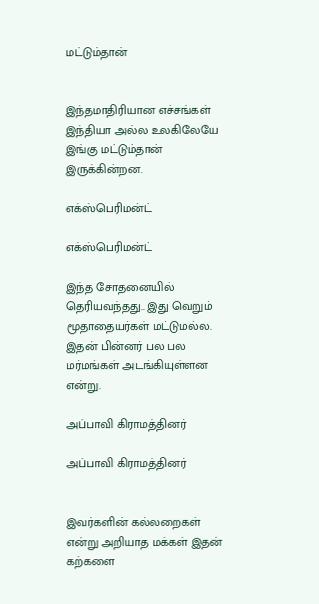மட்டும்தான்


இந்தமாதிரியான எச்சங்கள் இந்தியா அல்ல உலகிலேயே இங்கு மட்டும்தான் இருக்கின்றன.

எக்ஸ்பெரிமன்ட்

எக்ஸ்பெரிமன்ட்

இந்த சோதனையில் தெரியவந்தது.. இது வெறும் மூதாதையர்கள் மட்டுமல்ல. இதன் பின்னர் பல பல மர்மங்கள் அடங்கியுள்ளன என்று.

அப்பாவி கிராமத்தினர்

அப்பாவி கிராமத்தினர்


இவர்களின் கல்லறைகள் என்று அறியாத மக்கள் இதன் கற்களை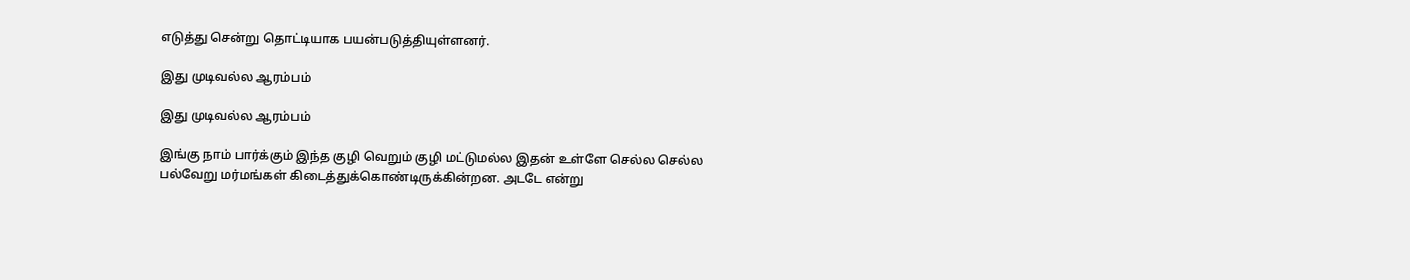எடுத்து சென்று தொட்டியாக பயன்படுத்தியுள்ளனர்.

இது முடிவல்ல ஆரம்பம்

இது முடிவல்ல ஆரம்பம்

இங்கு நாம் பார்க்கும் இந்த குழி வெறும் குழி மட்டுமல்ல இதன் உள்ளே செல்ல செல்ல பல்வேறு மர்மங்கள் கிடைத்துக்கொண்டிருக்கின்றன. அடடே என்று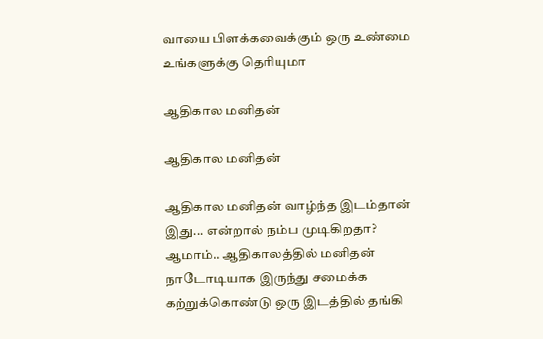வாயை பிளக்கவைக்கும் ஒரு உண்மை உங்களுக்கு தெரியுமா

ஆதிகால மனிதன்

ஆதிகால மனிதன்

ஆதிகால மனிதன் வாழ்ந்த இடம்தான் இது... என்றால் நம்ப முடிகிறதா? ஆமாம்.. ஆதிகாலத்தில் மனிதன் நாடோடியாக இருந்து சமைக்க கற்றுக்கொண்டு ஒரு இடத்தில் தங்கி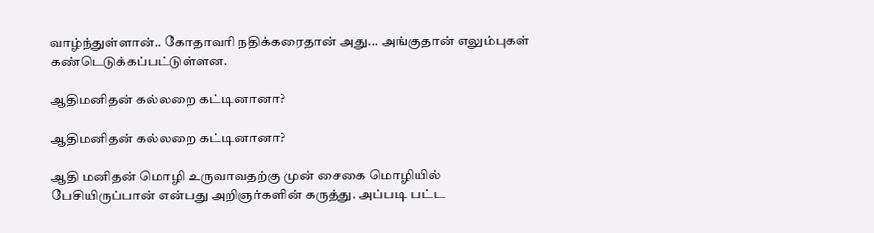வாழ்ந்துள்ளான்.. கோதாவரி நதிக்கரைதான் அது... அங்குதான் எலும்புகள் கண்டெடுக்கப்பட்டுள்ளன.

ஆதிமனிதன் கல்லறை கட்டினானா?

ஆதிமனிதன் கல்லறை கட்டினானா?

ஆதி மனிதன் மொழி உருவாவதற்கு முன் சைகை மொழியில் பேசியிருப்பான் என்பது அறிஞர்களின் கருத்து. அப்படி பட்ட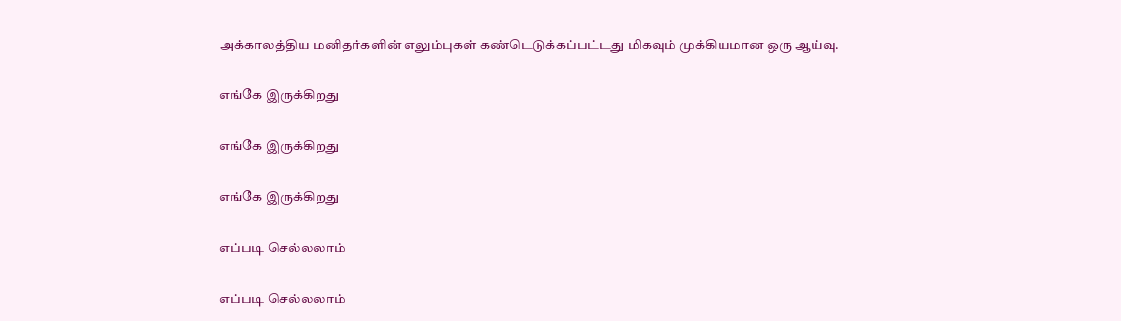அக்காலத்திய மனிதர்களின் எலும்புகள் கண்டெடுக்கப்பட்டது மிகவும் முக்கியமான ஒரு ஆய்வு.

எங்கே இருக்கிறது

எங்கே இருக்கிறது

எங்கே இருக்கிறது

எப்படி செல்லலாம்

எப்படி செல்லலாம்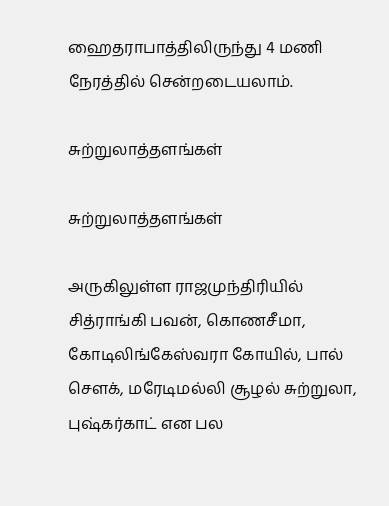ஹைதராபாத்திலிருந்து 4 மணி நேரத்தில் சென்றடையலாம்.

சுற்றுலாத்தளங்கள்

சுற்றுலாத்தளங்கள்

அருகிலுள்ள ராஜமுந்திரியில் சித்ராங்கி பவன், கொணசீமா, கோடிலிங்கேஸ்வரா கோயில், பால் சௌக், மரேடிமல்லி சூழல் சுற்றுலா, புஷ்கர்காட் என பல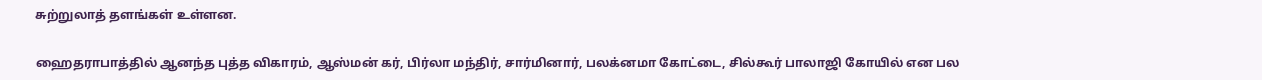சுற்றுலாத் தளங்கள் உள்ளன.

ஹைதராபாத்தில் ஆனந்த புத்த விகாரம், ஆஸ்மன் கர், பிர்லா மந்திர், சார்மினார், பலக்னமா கோட்டை, சில்கூர் பாலாஜி கோயில் என பல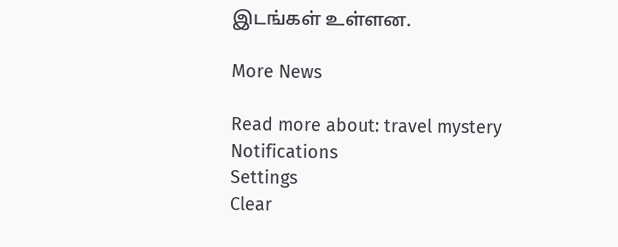இடங்கள் உள்ளன.

More News

Read more about: travel mystery
Notifications
Settings
Clear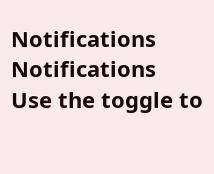Notifications
Notifications
Use the toggle to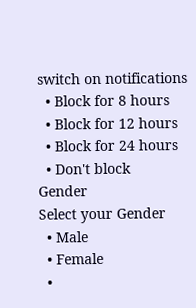switch on notifications
  • Block for 8 hours
  • Block for 12 hours
  • Block for 24 hours
  • Don't block
Gender
Select your Gender
  • Male
  • Female
  •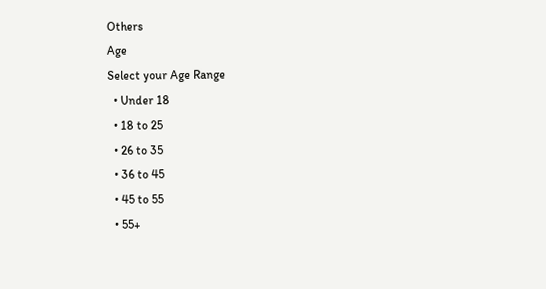Others
Age
Select your Age Range
  • Under 18
  • 18 to 25
  • 26 to 35
  • 36 to 45
  • 45 to 55
  • 55+